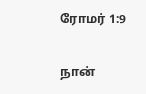ரோமர் 1:9

நான்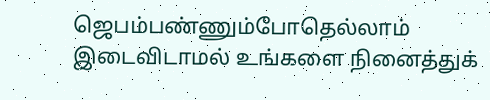ஜெபம்பண்ணும்போதெல்லாம் இடைவிடாமல் உங்களை நினைத்துக்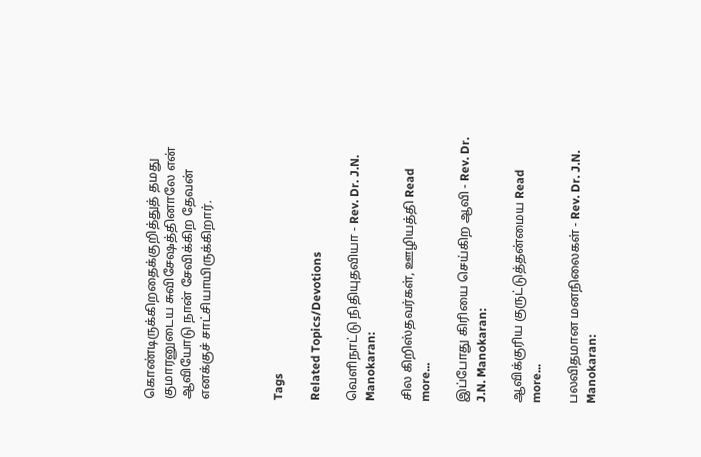கொண்டிருக்கிறதைக்குறித்துத் தமது குமாரனுடைய சுவிசேஷத்தினாலே என் ஆவியோடு நான் சேவிக்கிற தேவன் எனக்குச் சாட்சியாயிருக்கிறார்.



Tags

Related Topics/Devotions

வெளிநாட்டு நிதியுதவியா - Rev. Dr. J.N. Manokaran:

சில கிறிஸ்தவர்கள், ஊழியத்தி Read more...

இப்போது கிரியை செய்கிற ஆவி - Rev. Dr. J.N. Manokaran:

ஆவிக்குரிய குருட்டுத்தன்மைய Read more...

பலவிதமான மனநிலைகள் - Rev. Dr. J.N. Manokaran: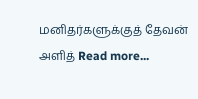மனிதர்களுக்குத் தேவன் அளித் Read more...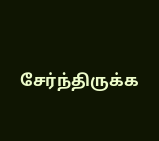சேர்ந்திருக்க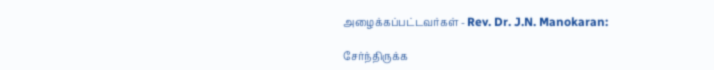அழைக்கப்பட்டவர்கள் - Rev. Dr. J.N. Manokaran:

சேர்ந்திருக்க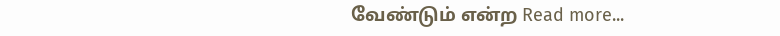வேண்டும் என்ற Read more...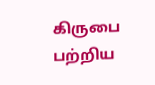கிருபை பற்றிய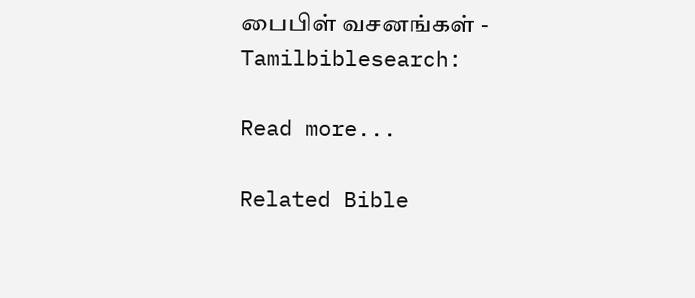பைபிள் வசனங்கள் - Tamilbiblesearch:

Read more...

Related Bible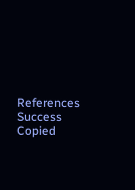References
Success
Copied